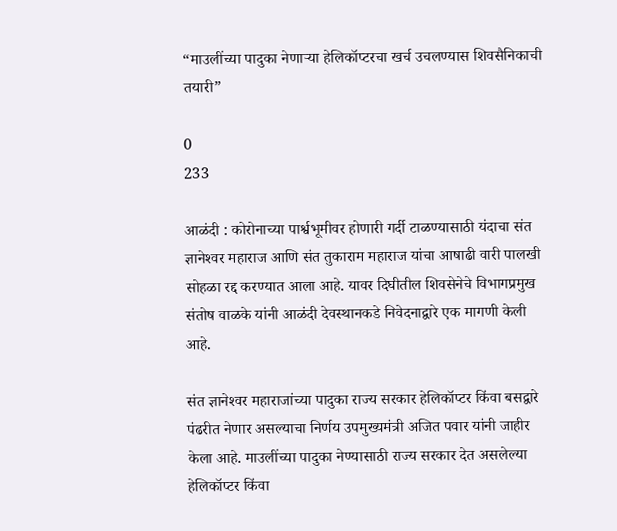“माउलींच्या पादुका नेणाऱ्या हेलिकॉप्टरचा खर्च उचलण्यास शिवसैनिकाची तयारी”

0
233

आळंदी : कोरोनाच्या पार्श्वभूमीवर होणारी गर्दी टाळण्यासाठी यंदाचा संत ज्ञानेश्‍वर महाराज आणि संत तुकाराम महाराज यांचा आषाढी वारी पालखी सोहळा रद्द करण्यात आला आहे. यावर दिघीतील शिवसेनेचे विभागप्रमुख संतोष वाळके यांनी आळंदी देवस्थानकडे निवेदनाद्वारे एक मागणी केली आहे.

संत ज्ञानेश्‍वर महाराजांच्या पादुका राज्य सरकार हेलिकॉप्टर किंवा बसद्वारे पंढरीत नेणार असल्याचा निर्णय उपमुख्यमंत्री अजित पवार यांनी जाहीर केला आहे. माउलींच्या पादुका नेण्यासाठी राज्य सरकार देत असलेल्या हेलिकॉप्टर किंवा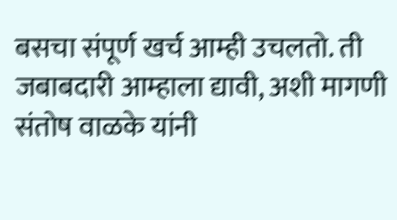बसचा संपूर्ण खर्च आम्ही उचलतो. ती जबाबदारी आम्हाला द्यावी, अशी मागणी संतोष वाळके यांनी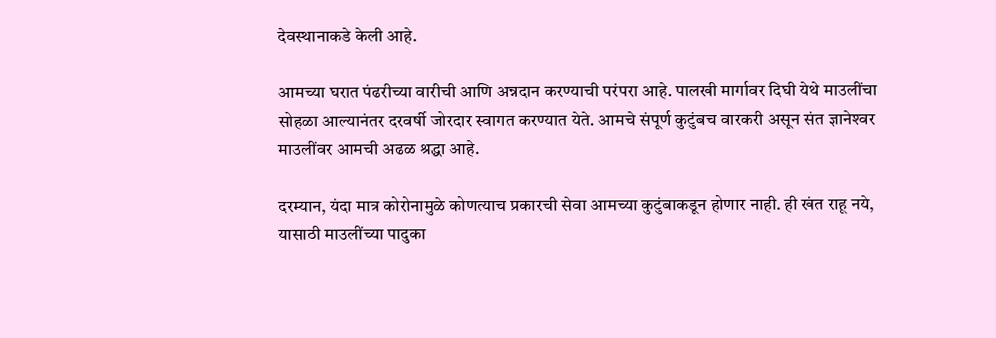देवस्थानाकडे केली आहे.

आमच्या घरात पंढरीच्या वारीची आणि अन्नदान करण्याची परंपरा आहे. पालखी मार्गावर दिघी येथे माउलींचा सोहळा आल्यानंतर दरवर्षी जोरदार स्वागत करण्यात येते. आमचे संपूर्ण कुटुंबच वारकरी असून संत ज्ञानेश्‍वर माउलींवर आमची अढळ श्रद्धा आहे.

दरम्यान, यंदा मात्र कोरोनामुळे कोणत्याच प्रकारची सेवा आमच्या कुटुंबाकडून होणार नाही. ही खंत राहू नये, यासाठी माउलींच्या पादुका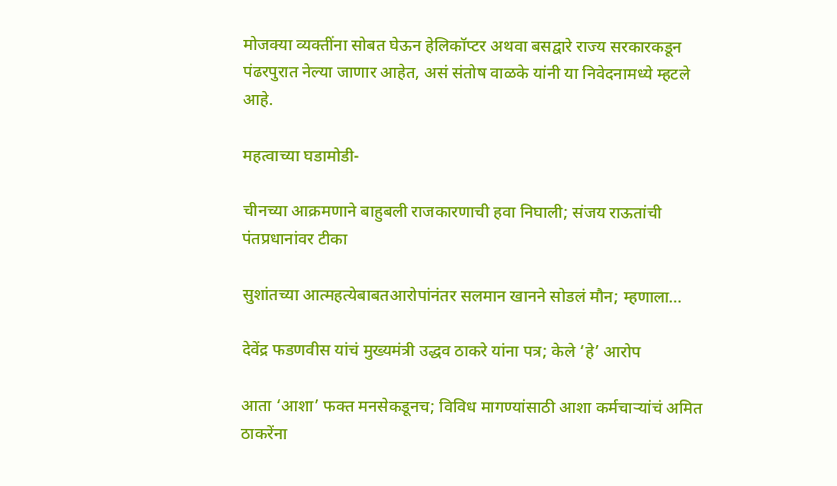मोजक्‍या व्यक्तींना सोबत घेऊन हेलिकॉप्टर अथवा बसद्वारे राज्य सरकारकडून पंढरपुरात नेल्या जाणार आहेत, असं संतोष वाळके यांनी या निवेदनामध्ये म्हटले आहे.

महत्वाच्या घडामोडी-

चीनच्या आक्रमणाने बाहुबली राजकारणाची हवा निघाली; संजय राऊतांची पंतप्रधानांवर टीका

सुशांतच्या आत्महत्येबाबतआरोपांनंतर सलमान खानने सोडलं मौन; म्हणाला…

देवेंद्र फडणवीस यांचं मुख्यमंत्री उद्धव ठाकरे यांना पत्र; केले ‘हे’ आरोप

आता ‘आशा’ फक्त मनसेकडूनच; विविध मागण्यांसाठी आशा कर्मचाऱ्यांचं अमित ठाकरेंना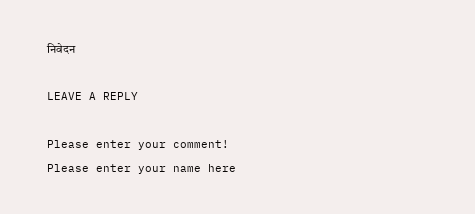निवेदन

LEAVE A REPLY

Please enter your comment!
Please enter your name here